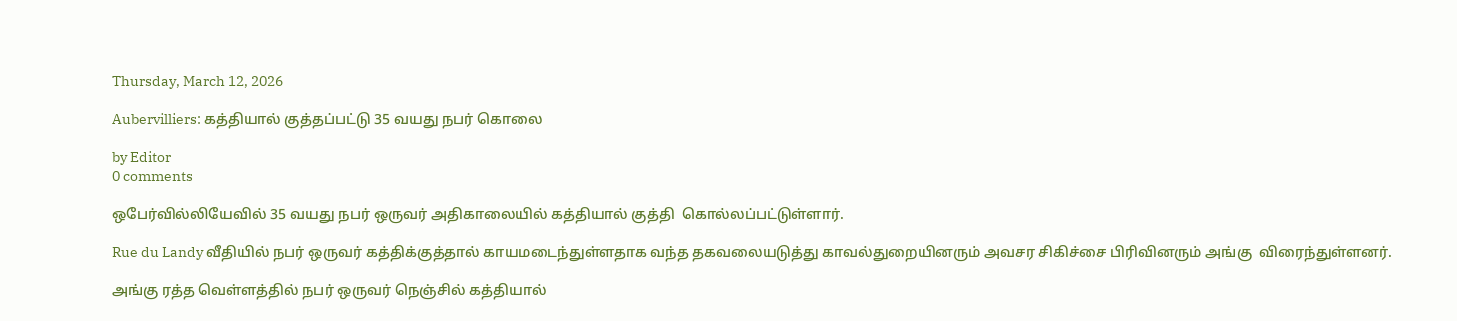Thursday, March 12, 2026

Aubervilliers: கத்தியால் குத்தப்பட்டு 35 வயது நபர் கொலை

by Editor
0 comments

ஒபேர்வில்லியேவில் 35 வயது நபர் ஒருவர் அதிகாலையில் கத்தியால் குத்தி  கொல்லப்பட்டுள்ளார்.

Rue du Landy வீதியில் நபர் ஒருவர் கத்திக்குத்தால் காயமடைந்துள்ளதாக வந்த தகவலையடுத்து காவல்துறையினரும் அவசர சிகிச்சை பிரிவினரும் அங்கு  விரைந்துள்ளனர்.

அங்கு ரத்த வெள்ளத்தில் நபர் ஒருவர் நெஞ்சில் கத்தியால்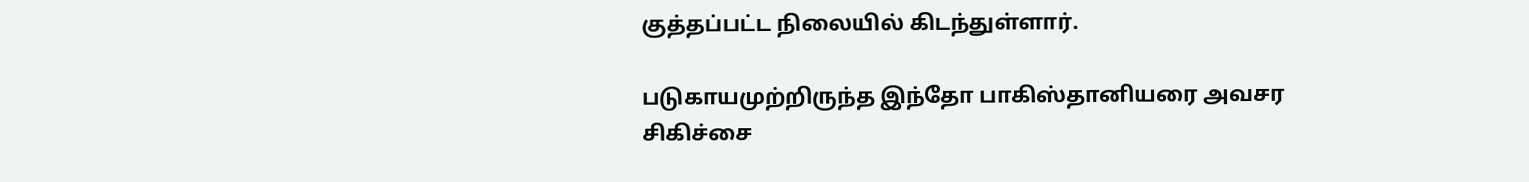குத்தப்பட்ட நிலையில் கிடந்துள்ளார்.

படுகாயமுற்றிருந்த இந்தோ பாகிஸ்தானியரை அவசர சிகிச்சை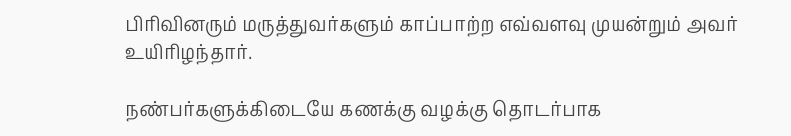பிரிவினரும் மருத்துவர்களும் காப்பாற்ற எவ்வளவு முயன்றும் அவர் உயிரிழந்தார்.

நண்பர்களுக்கிடையே கணக்கு வழக்கு தொடர்பாக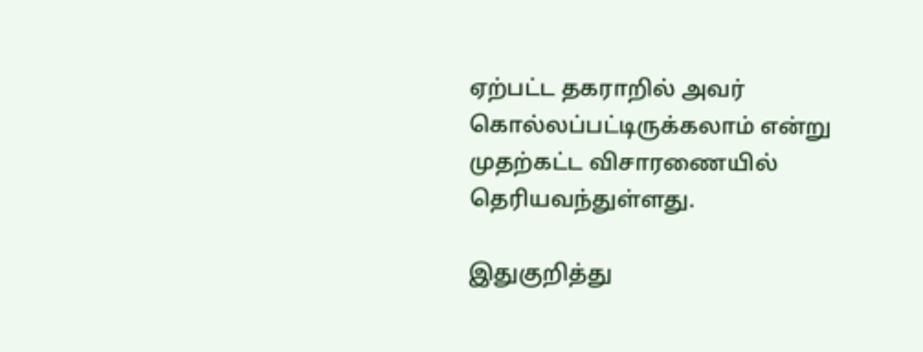ஏற்பட்ட தகராறில் அவர் கொல்லப்பட்டிருக்கலாம் என்று முதற்கட்ட விசாரணையில் தெரியவந்துள்ளது.

இதுகுறித்து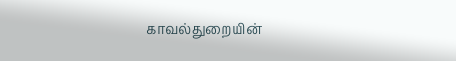காவல்துறையின்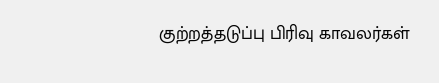குற்றத்தடுப்பு பிரிவு காவலர்கள்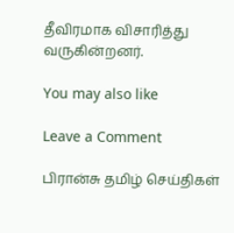தீவிரமாக விசாரித்து வருகின்றனர்.

You may also like

Leave a Comment

பிரான்சு தமிழ் செய்திகள்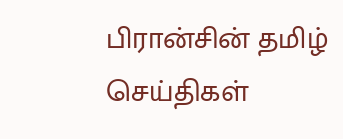பிரான்சின் தமிழ் செய்திகள்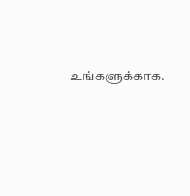உங்களுக்காக.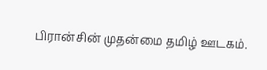பிரான்சின் முதன்மை தமிழ் ஊடகம்.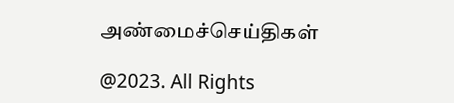அண்மைச்செய்திகள்

@2023. All Rights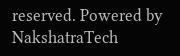reserved. Powered by NakshatraTech